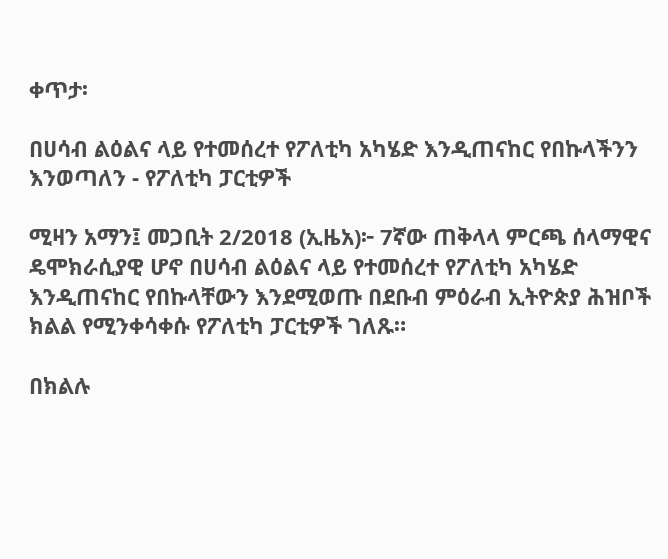ቀጥታ፡

በሀሳብ ልዕልና ላይ የተመሰረተ የፖለቲካ አካሄድ እንዲጠናከር የበኩላችንን እንወጣለን - የፖለቲካ ፓርቲዎች

ሚዛን አማን፤ መጋቢት 2/2018 (ኢዜአ)፦ 7ኛው ጠቅላላ ምርጫ ሰላማዊና ዴሞክራሲያዊ ሆኖ በሀሳብ ልዕልና ላይ የተመሰረተ የፖለቲካ አካሄድ እንዲጠናከር የበኩላቸውን እንደሚወጡ በደቡብ ምዕራብ ኢትዮጵያ ሕዝቦች ክልል የሚንቀሳቀሱ የፖለቲካ ፓርቲዎች ገለጹ።

በክልሉ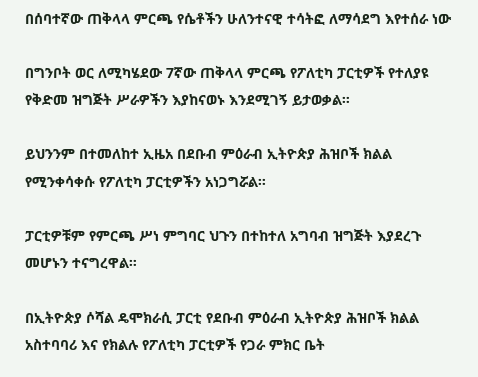በሰባተኛው ጠቅላላ ምርጫ የሴቶችን ሁለንተናዊ ተሳትፎ ለማሳደግ እየተሰራ ነው

በግንቦት ወር ለሚካሄደው 7ኛው ጠቅላላ ምርጫ የፖለቲካ ፓርቲዎች የተለያዩ የቅድመ ዝግጅት ሥራዎችን እያከናወኑ እንደሚገኝ ይታወቃል።

ይህንንም በተመለከተ ኢዜአ በደቡብ ምዕራብ ኢትዮጵያ ሕዝቦች ክልል የሚንቀሳቀሱ የፖለቲካ ፓርቲዎችን አነጋግሯል፡፡

ፓርቲዎቹም የምርጫ ሥነ ምግባር ህጉን በተከተለ አግባብ ዝግጅት እያደረጉ መሆኑን ተናግረዋል።

በኢትዮጵያ ሶሻል ዴሞክራሲ ፓርቲ የደቡብ ምዕራብ ኢትዮጵያ ሕዝቦች ክልል አስተባባሪ እና የክልሉ የፖለቲካ ፓርቲዎች የጋራ ምክር ቤት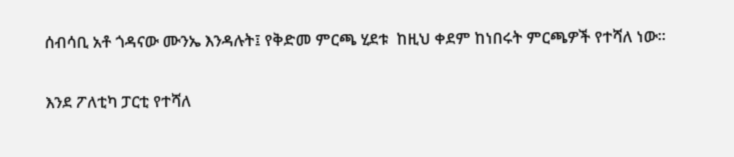ሰብሳቢ አቶ ጎዳናው ሙንኤ እንዳሉት፤ የቅድመ ምርጫ ሂደቱ  ከዚህ ቀደም ከነበሩት ምርጫዎች የተሻለ ነው።

እንደ ፖለቲካ ፓርቲ የተሻለ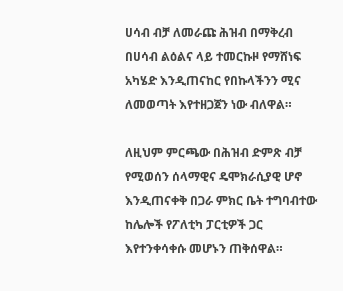ሀሳብ ብቻ ለመራጩ ሕዝብ በማቅረብ በሀሳብ ልዕልና ላይ ተመርኩዞ የማሸነፍ አካሄድ እንዲጠናከር የበኩላችንን ሚና ለመወጣት እየተዘጋጀን ነው ብለዋል።

ለዚህም ምርጫው በሕዝብ ድምጽ ብቻ የሚወሰን ሰላማዊና ዴሞክራሲያዊ ሆኖ እንዲጠናቀቅ በጋራ ምክር ቤት ተግባብተው ከሌሎች የፖለቲካ ፓርቲዎች ጋር እየተንቀሳቀሱ መሆኑን ጠቅሰዋል።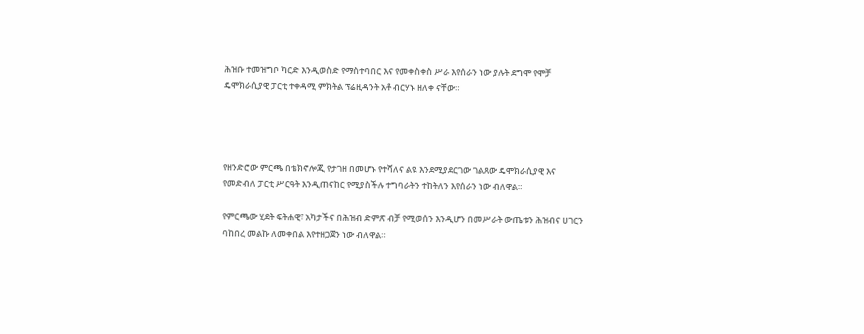ሕዝቡ ተመዝግቦ ካርድ እንዲወስድ የማስተባበር እና የመቀስቀስ ሥራ እየሰራን ነው ያሉት ደግሞ የሞቻ ዴሞክራሲያዊ ፓርቲ ተቀዳሚ ምክትል ፕሬዚዳንት አቶ ብርሃኑ ዘለቀ ናቸው።




የዘንድሮው ምርጫ በቴክኖሎጂ የታገዘ በመሆኑ የተሻለና ልዩ እንደሚያደርገው ገልጸው ዴሞክራሲያዊ እና የመድብለ ፓርቲ ሥርዓት እንዲጠናከር የሚያስችሉ ተግባራትን ተከትለን እየሰራን ነው ብለዋል።

የምርጫው ሂደት ፍትሐዊ፣ አካታችና በሕዝብ ድምጽ ብቻ የሚወሰን እንዲሆን በመሥራት ውጤቱን ሕዝብና ሀገርን ባከበረ መልኩ ለመቀበል እየተዘጋጀን ነው ብለዋል።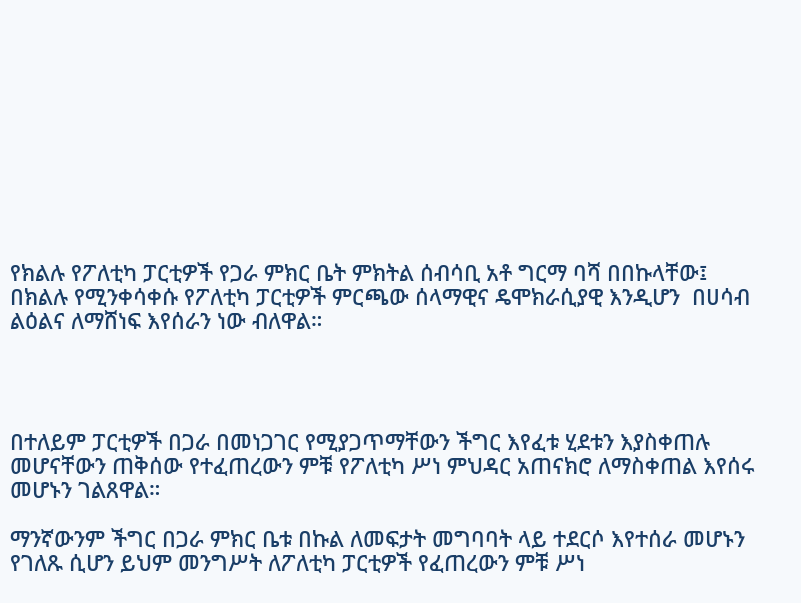የክልሉ የፖለቲካ ፓርቲዎች የጋራ ምክር ቤት ምክትል ሰብሳቢ አቶ ግርማ ባሻ በበኩላቸው፤ በክልሉ የሚንቀሳቀሱ የፖለቲካ ፓርቲዎች ምርጫው ሰላማዊና ዴሞክራሲያዊ እንዲሆን  በሀሳብ ልዕልና ለማሸነፍ እየሰራን ነው ብለዋል።




በተለይም ፓርቲዎች በጋራ በመነጋገር የሚያጋጥማቸውን ችግር እየፈቱ ሂደቱን እያስቀጠሉ መሆናቸውን ጠቅሰው የተፈጠረውን ምቹ የፖለቲካ ሥነ ምህዳር አጠናክሮ ለማስቀጠል እየሰሩ መሆኑን ገልጸዋል።

ማንኛውንም ችግር በጋራ ምክር ቤቱ በኩል ለመፍታት መግባባት ላይ ተደርሶ እየተሰራ መሆኑን የገለጹ ሲሆን ይህም መንግሥት ለፖለቲካ ፓርቲዎች የፈጠረውን ምቹ ሥነ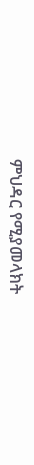ምህዳር የሚያመላክት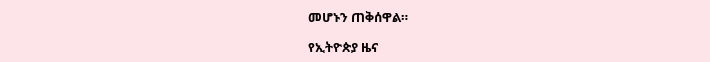መሆኑን ጠቅሰዋል።

የኢትዮጵያ ዜና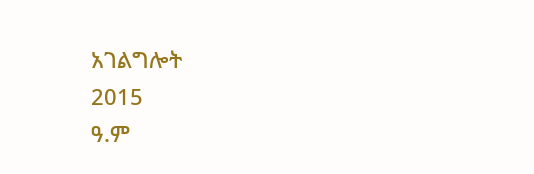አገልግሎት
2015
ዓ.ም